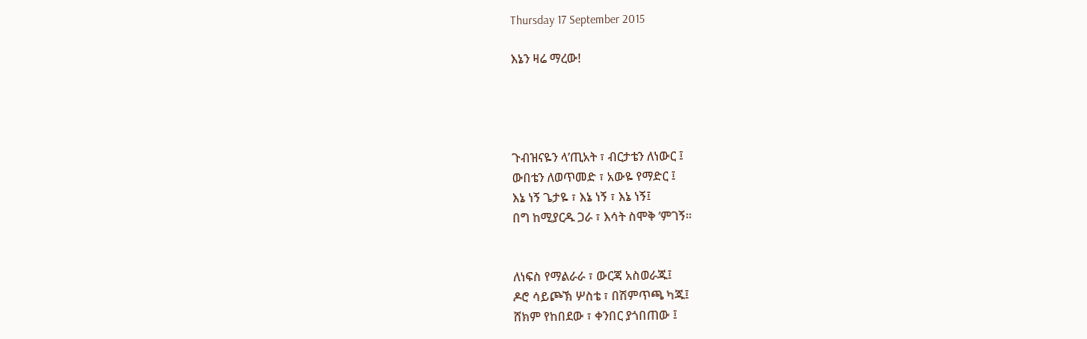Thursday 17 September 2015

እኔን ዛሬ ማረው!




ጉብዝናዬን ላ’ጢአት ፣ ብርታቴን ለነውር ፤
ውበቴን ለወጥመድ ፣ አውዬ የማድር ፤
እኔ ነኝ ጌታዬ ፣ እኔ ነኝ ፣ እኔ ነኝ፤
በግ ከሚያርዱ ጋራ ፣ እሳት ስሞቅ ’ምገኝ፡፡


ለነፍስ የማልራራ ፣ ውርጃ አስወራጁ፤
ዶሮ ሳይጮኽ ሦስቴ ፣ በሽምጥጫ ካጁ፤
ሸክም የከበደው ፣ ቀንበር ያጎበጠው ፤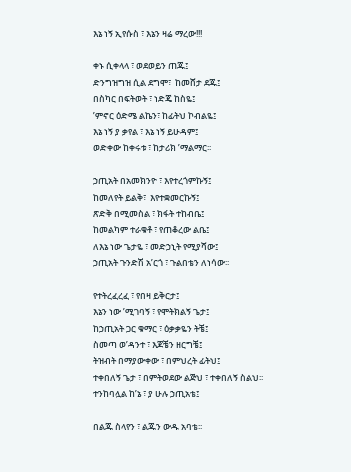እኔ ነኝ ኢየሱስ ፣ እኔን ዛሬ ማረው!!!

ቀኑ ሲቀላላ ፣ ወደወይን ጠጁ፤
ድንግዝግዝ ሲል ደግሞ፣  ከመሸታ ደጁ፤
በስካር በፍትወት ፣ ነድጄ ከስዬ፤
’ምኖር ዕድሜ ልኬን፣ ከፊትህ ኮብልዬ፤
እኔ ነኝ ያ ቃየል ፣ እኔ ነኝ ይሁዳም፤
ወድቀው ከቀሩቱ ፣ ከታሪክ ’ማልማር፡፡

ኃጢአት በአመክንዮ ፣ እየተረጎምኩኝ፤
ከመለየት ይልቅ፣  እየተቋመርኩኝ፤
ጽድቅ በሚመስል ፣ ክፋት ተከብቤ፤
ከመልካም ተራቁቶ ፣ የጠቆረው ልቤ፤
ለእኔ ነው ጌታዬ ፣ መድኃኒት የሚያሻው፤
ኃጢአት ጉንድሽ አ’ርጎ ፣ ጉልበቴን ለነሳው፡፡

የተትረፈረፈ ፣ የበዛ ይቅርታ፤
እኔን ነው ’ሚገባኝ ፣ የሞትክልኝ ጌታ፤
ከኃጢአት ጋር ቁማር ፣ ዕቃቃዬን ትቼ፤
ስመጣ ወ’ዳንተ ፣ እጆቼን ዘርግቼ፤
ትዝብት በማያውቀው ፣ በምህረት ፊትህ፤
ተቀበለኝ ጌታ ፣ በምትወደው ልጅህ ፣ ተቀበለኝ ስልህ፡፡
ተንከባሏል ከ’ኔ ፣ ያ ሁሉ ኃጢአቴ፤

በልጁ ስላየን ፣ ልጁን ውዱ አባቴ፡፡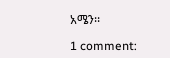አሜን፡፡

1 comment: